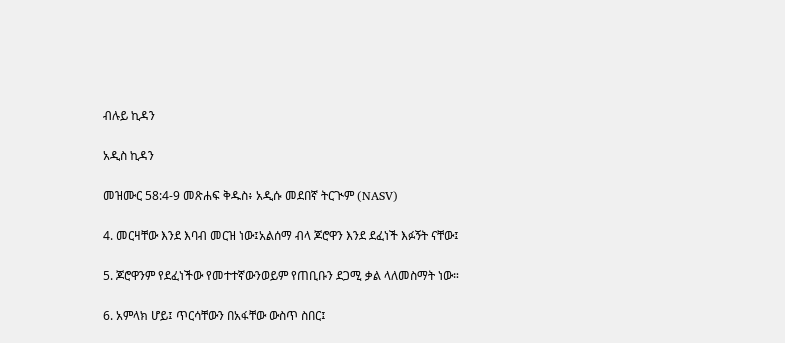ብሉይ ኪዳን

አዲስ ኪዳን

መዝሙር 58:4-9 መጽሐፍ ቅዱስ፥ አዲሱ መደበኛ ትርጒም (NASV)

4. መርዛቸው እንደ እባብ መርዝ ነው፤አልሰማ ብላ ጆሮዋን እንደ ደፈነች እፉኝት ናቸው፤

5. ጆሮዋንም የደፈነችው የመተተኛውንወይም የጠቢቡን ደጋሚ ቃል ላለመስማት ነው።

6. አምላክ ሆይ፤ ጥርሳቸውን በአፋቸው ውስጥ ስበር፤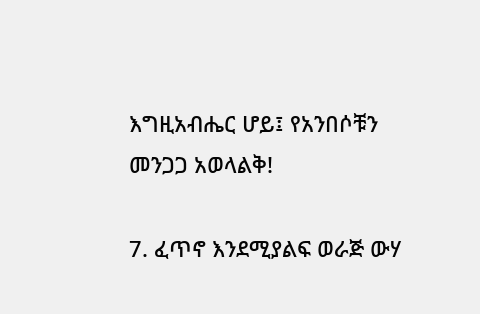እግዚአብሔር ሆይ፤ የአንበሶቹን መንጋጋ አወላልቅ!

7. ፈጥኖ እንደሚያልፍ ወራጅ ውሃ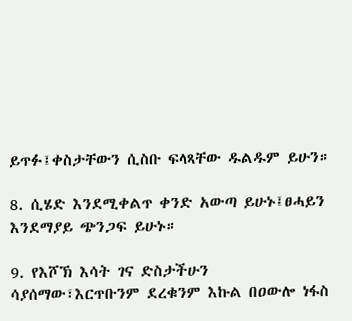ይጥፉ፤ቀስታቸውን ሲስቡ ፍላጻቸው ዱልዱም ይሁን።

8. ሲሄድ እንደሚቀልጥ ቀንድ አውጣ ይሁኑ፤ፀሓይን እንደማያይ ጭንጋፍ ይሁኑ።

9. የእሾኽ እሳት ገና ድስታችሁን ሳያሰማው፣እርጥቡንም ደረቁንም እኩል በዐውሎ ነፋስ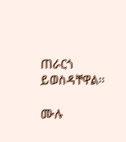ጠራርጎ ይወስዳቸዋል።

ሙሉ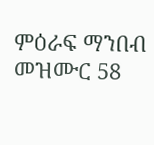ምዕራፍ ማንበብ መዝሙር 58